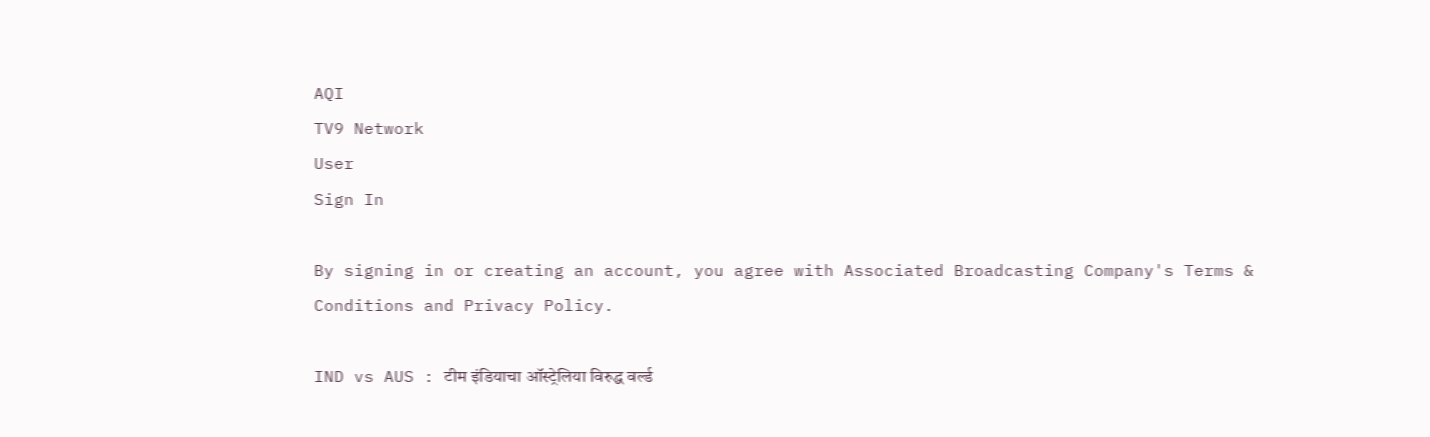AQI
TV9 Network
User
Sign In

By signing in or creating an account, you agree with Associated Broadcasting Company's Terms & Conditions and Privacy Policy.

IND vs AUS : टीम इंडियाचा ऑस्ट्रेलिया विरुद्ध वर्ल्ड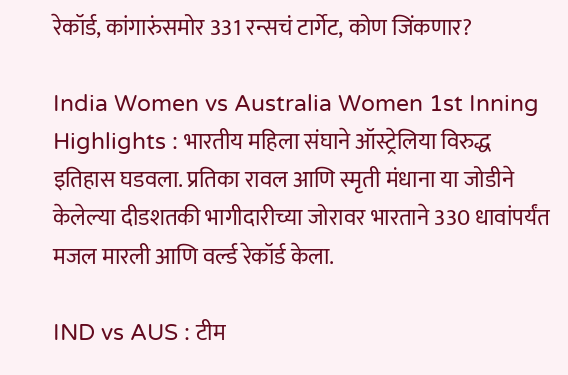रेकॉर्ड, कांगारुंसमोर 331 रन्सचं टार्गेट, कोण जिंकणार?

India Women vs Australia Women 1st Inning Highlights : भारतीय महिला संघाने ऑस्ट्रेलिया विरुद्ध इतिहास घडवला. प्रतिका रावल आणि स्मृती मंधाना या जोडीने केलेल्या दीडशतकी भागीदारीच्या जोरावर भारताने 330 धावांपर्यंत मजल मारली आणि वर्ल्ड रेकॉर्ड केला.

IND vs AUS : टीम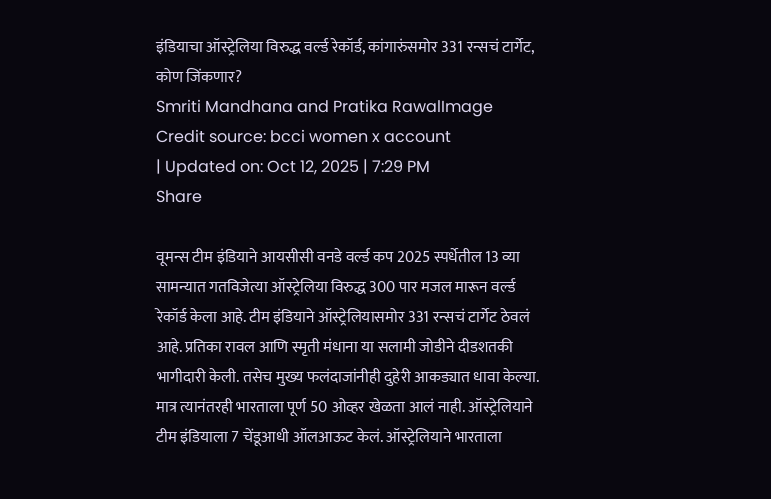इंडियाचा ऑस्ट्रेलिया विरुद्ध वर्ल्ड रेकॉर्ड, कांगारुंसमोर 331 रन्सचं टार्गेट, कोण जिंकणार?
Smriti Mandhana and Pratika RawalImage Credit source: bcci women x account
| Updated on: Oct 12, 2025 | 7:29 PM
Share

वूमन्स टीम इंडियाने आयसीसी वनडे वर्ल्ड कप 2025 स्पर्धेतील 13 व्या सामन्यात गतविजेत्या ऑस्ट्रेलिया विरुद्ध 300 पार मजल मारून वर्ल्ड रेकॉर्ड केला आहे. टीम इंडियाने ऑस्ट्रेलियासमोर 331 रन्सचं टार्गेट ठेवलं आहे. प्रतिका रावल आणि स्मृती मंधाना या सलामी जोडीने दीडशतकी भागीदारी केली. तसेच मुख्य फलंदाजांनीही दुहेरी आकड्यात धावा केल्या. मात्र त्यानंतरही भारताला पूर्ण 50 ओव्हर खेळता आलं नाही. ऑस्ट्रेलियाने टीम इंडियाला 7 चेंडूआधी ऑलआऊट केलं. ऑस्ट्रेलियाने भारताला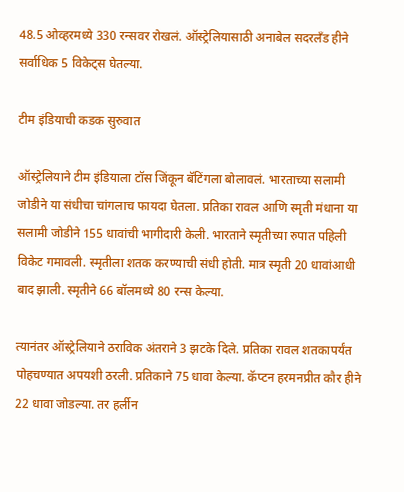48.5 ओव्हरमध्ये 330 रन्सवर रोखलं. ऑस्ट्रेलियासाठी अनाबेल सदरलँड हीने सर्वाधिक 5 विकेट्स घेतल्या.

टीम इंडियाची कडक सुरुवात

ऑस्ट्रेलियाने टीम इंडियाला टॉस जिंकून बॅटिंगला बोलावलं. भारताच्या सलामी जोडीने या संधीचा चांगलाच फायदा घेतला. प्रतिका रावल आणि स्मृती मंधाना या सलामी जोडीने 155 धावांची भागीदारी केली. भारताने स्मृतीच्या रुपात पहिली विकेट गमावली. स्मृतीला शतक करण्याची संधी होती. मात्र स्मृती 20 धावांआधी बाद झाली. स्मृतीने 66 बॉलमध्ये 80 रन्स केल्या.

त्यानंतर ऑस्ट्रेलियाने ठराविक अंतराने 3 झटके दिले. प्रतिका रावल शतकापर्यंत पोहचण्यात अपयशी ठरली. प्रतिकाने 75 धावा केल्या. कॅप्टन हरमनप्रीत कौर हीने 22 धावा जोडल्या. तर हर्लीन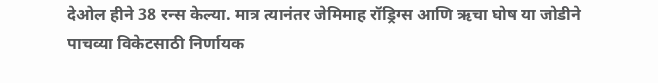देओल हीने 38 रन्स केल्या. मात्र त्यानंतर जेमिमाह रॉड्रिग्स आणि ऋचा घोष या जोडीने पाचव्या विकेटसाठी निर्णायक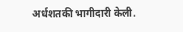अर्धशतकी भागीदारी केली.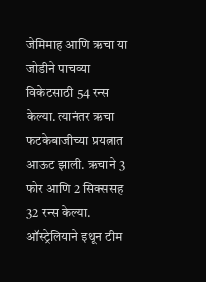जेमिमाह आणि ऋचा या जोडीने पाचव्या विकेटसाठी 54 रन्स केल्या. त्यानंतर ऋचा फटकेबाजीच्या प्रयत्नात आऊट झाली. ऋचाने 3 फोर आणि 2 सिक्ससह 32 रन्स केल्या. ऑस्ट्रेलियाने इथून टीम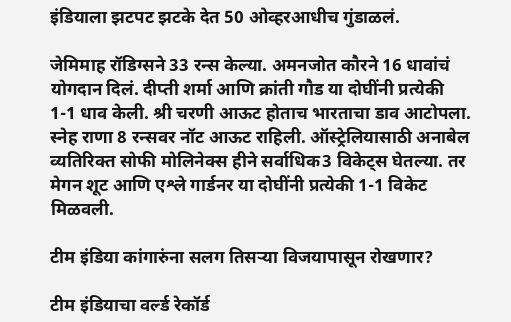इंडियाला झटपट झटके देत 50 ओव्हरआधीच गुंडाळलं.

जेमिमाह रॉडिग्सने 33 रन्स केल्या. अमनजोत कौरने 16 धावांचं योगदान दिलं. दीप्ती शर्मा आणि क्रांती गौड या दोघींनी प्रत्येकी 1-1 धाव केली. श्री चरणी आऊट होताच भारताचा डाव आटोपला. स्नेह राणा 8 रन्सवर नॉट आऊट राहिली. ऑस्ट्रेलियासाठी अनाबेल व्यतिरिक्त सोफी मोलिनेक्स हीने सर्वाधिक3 विकेट्स घेतल्या. तर मेगन शूट आणि एश्ले गार्डनर या दोघींनी प्रत्येकी 1-1 विकेट मिळवली.

टीम इंडिया कांगारुंना सलग तिसऱ्या विजयापासून रोखणार?

टीम इंडियाचा वर्ल्ड रेकॉर्ड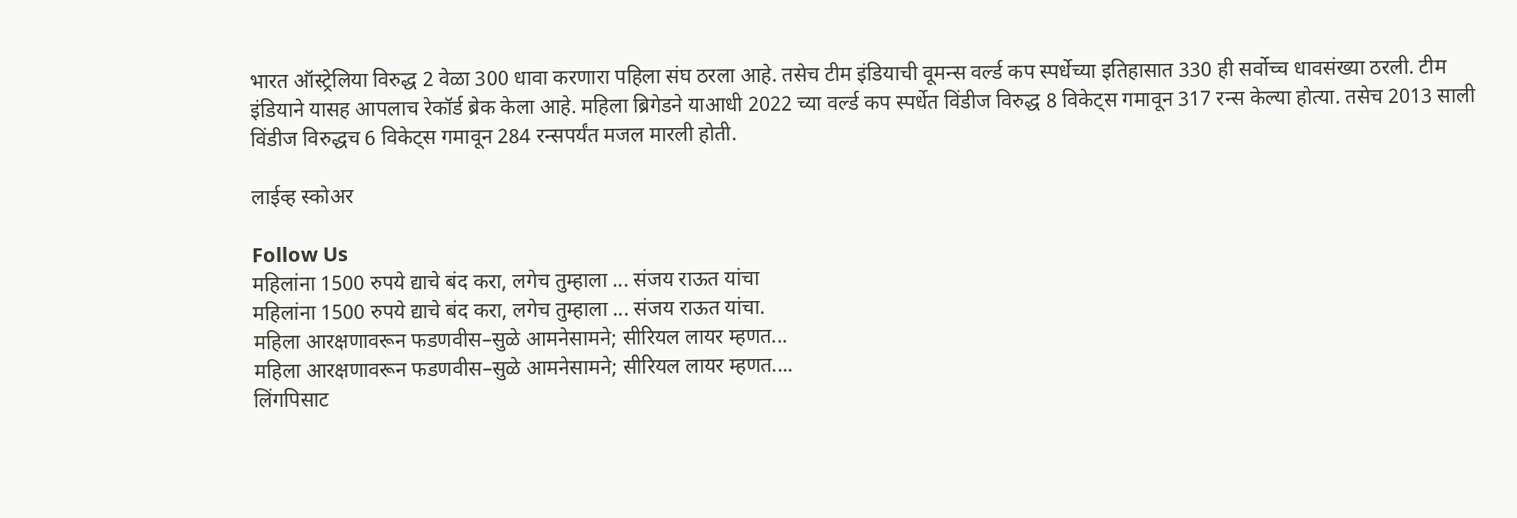भारत ऑस्ट्रेलिया विरुद्ध 2 वेळा 300 धावा करणारा पहिला संघ ठरला आहे. तसेच टीम इंडियाची वूमन्स वर्ल्ड कप स्पर्धेच्या इतिहासात 330 ही सर्वोच्च धावसंख्या ठरली. टीम इंडियाने यासह आपलाच रेकॉर्ड ब्रेक केला आहे. महिला ब्रिगेडने याआधी 2022 च्या वर्ल्ड कप स्पर्धेत विंडीज विरुद्ध 8 विकेट्स गमावून 317 रन्स केल्या होत्या. तसेच 2013 साली विंडीज विरुद्धच 6 विकेट्स गमावून 284 रन्सपर्यंत मजल मारली होती.

लाईव्ह स्कोअर

Follow Us
महिलांना 1500 रुपये द्याचे बंद करा, लगेच तुम्हाला ... संजय राऊत यांचा
महिलांना 1500 रुपये द्याचे बंद करा, लगेच तुम्हाला ... संजय राऊत यांचा.
महिला आरक्षणावरून फडणवीस–सुळे आमनेसामने; सीरियल लायर म्हणत...
महिला आरक्षणावरून फडणवीस–सुळे आमनेसामने; सीरियल लायर म्हणत....
लिंगपिसाट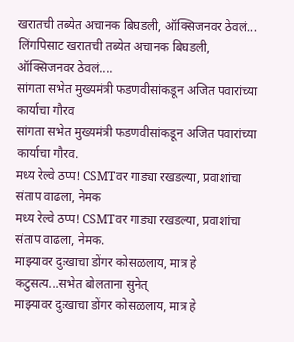खरातची तब्येत अचानक बिघडली, ऑक्सिजनवर ठेवलं...
लिंगपिसाट खरातची तब्येत अचानक बिघडली, ऑक्सिजनवर ठेवलं....
सांगता सभेत मुख्यमंत्री फडणवीसांकडून अजित पवारांच्या कार्याचा गौरव
सांगता सभेत मुख्यमंत्री फडणवीसांकडून अजित पवारांच्या कार्याचा गौरव.
मध्य रेल्वे ठप्प! CSMTवर गाड्या रखडल्या, प्रवाशांचा संताप वाढला, नेमक
मध्य रेल्वे ठप्प! CSMTवर गाड्या रखडल्या, प्रवाशांचा संताप वाढला, नेमक.
माझ्यावर दुःखाचा डोंगर कोसळलाय, मात्र हे कटुसत्य...सभेत बोलताना सुनेत्
माझ्यावर दुःखाचा डोंगर कोसळलाय, मात्र हे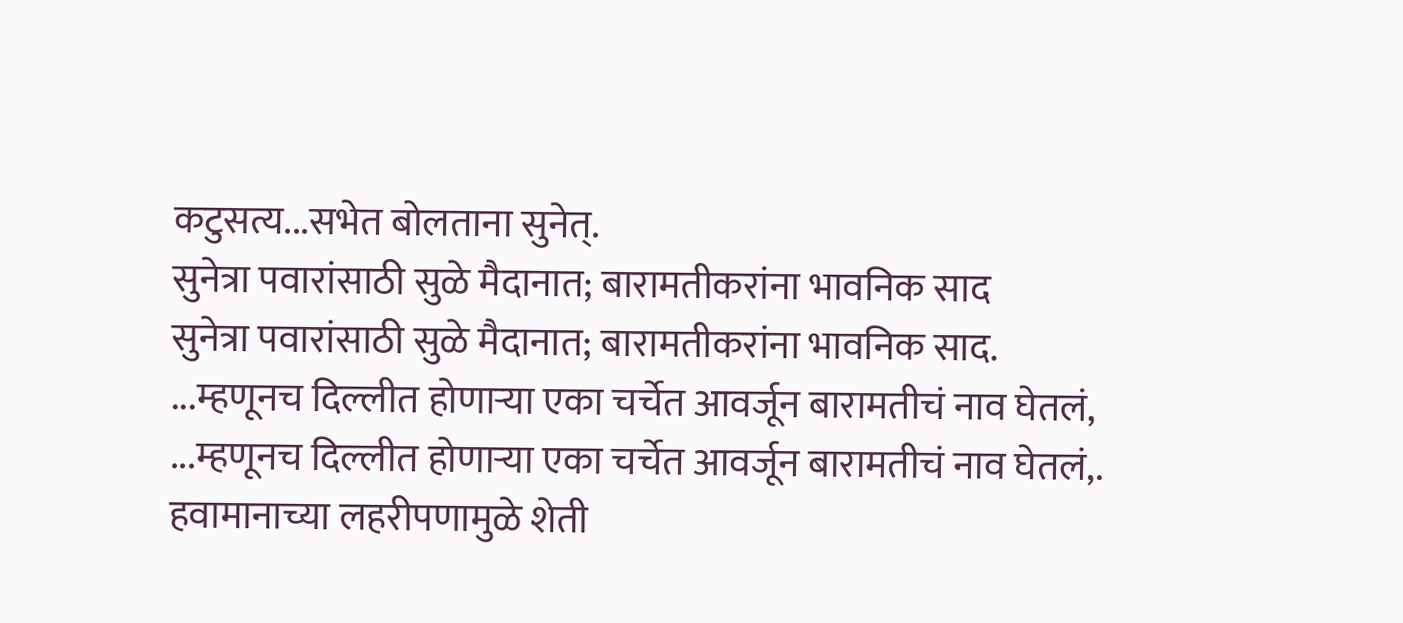कटुसत्य...सभेत बोलताना सुनेत्.
सुनेत्रा पवारांसाठी सुळे मैदानात; बारामतीकरांना भावनिक साद
सुनेत्रा पवारांसाठी सुळे मैदानात; बारामतीकरांना भावनिक साद.
...म्हणूनच दिल्लीत होणाऱ्या एका चर्चेत आवर्जून बारामतीचं नाव घेतलं,
...म्हणूनच दिल्लीत होणाऱ्या एका चर्चेत आवर्जून बारामतीचं नाव घेतलं,.
हवामानाच्या लहरीपणामुळे शेती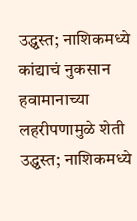उद्ध्वस्त; नाशिकमध्ये कांद्याचं नुकसान
हवामानाच्या लहरीपणामुळे शेती उद्ध्वस्त; नाशिकमध्ये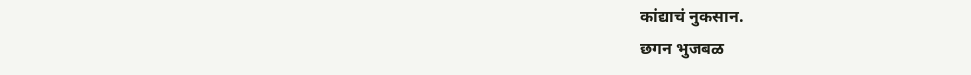कांद्याचं नुकसान.
छगन भुजबळ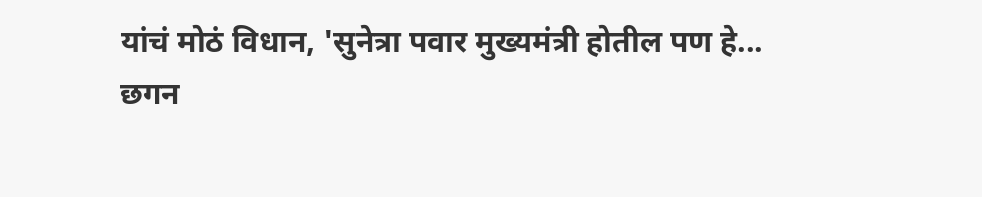यांचं मोठं विधान, 'सुनेत्रा पवार मुख्यमंत्री होतील पण हे...
छगन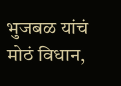भुजबळ यांचं मोठं विधान,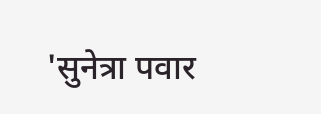'सुनेत्रा पवार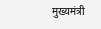मुख्यमंत्री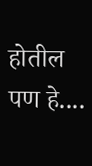होतील पण हे....